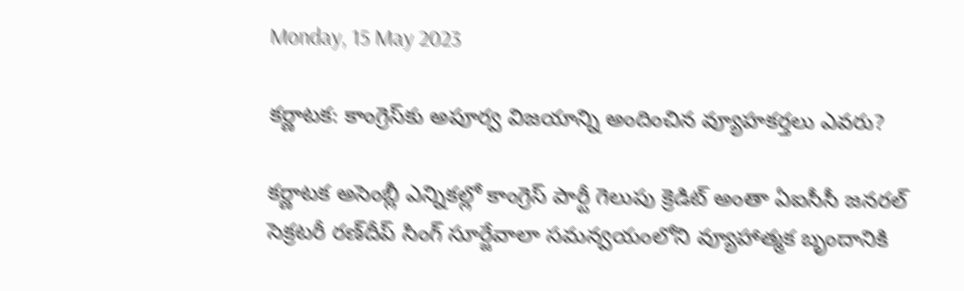Monday, 15 May 2023

కర్ణాటక: కాంగ్రెస్‌కు అపూర్వ విజయాన్ని అందించిన వ్యూహకర్తలు ఎవరు?

కర్ణాటక అసెంబ్లీ ఎన్నికల్లో కాంగ్రెస్ పార్టీ గెలుపు క్రెడిట్ అంతా ఏఐసీసీ జనరల్ సెక్రటరీ రణ్‌దీప్ సింగ్ సూర్జేవాలా సమన్వయంలోని వ్యూహాత్మక బృందానికి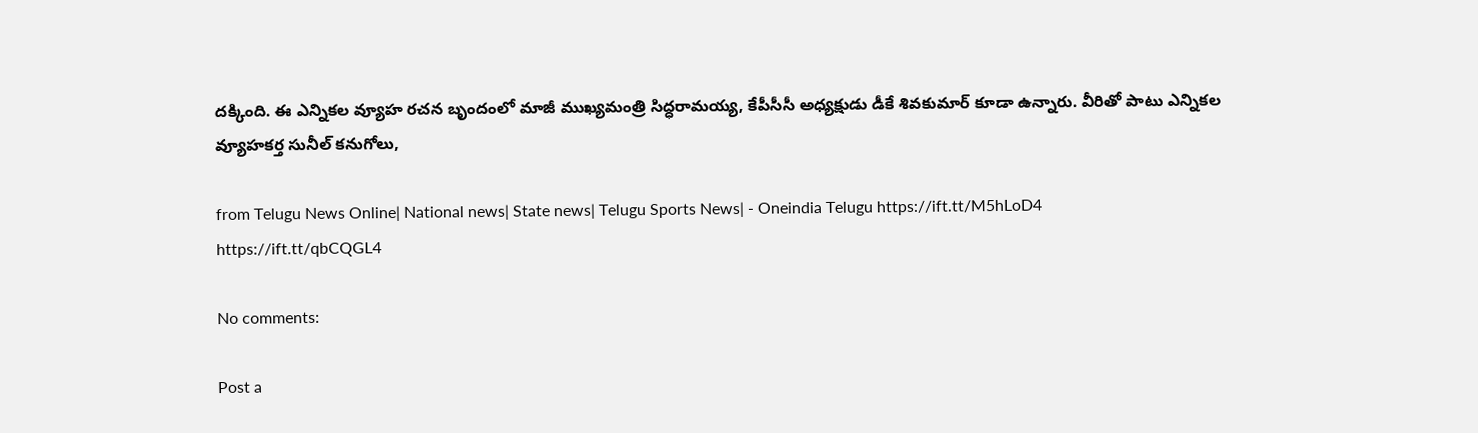దక్కింది. ఈ ఎన్నికల వ్యూహ రచన బృందంలో మాజీ ముఖ్యమంత్రి సిద్ధరామయ్య, కేపీసీసీ అధ్యక్షుడు డీకే శివకుమార్ కూడా ఉన్నారు. వీరితో పాటు ఎన్నికల వ్యూహకర్త సునీల్ కనుగోలు,

from Telugu News Online| National news| State news| Telugu Sports News| - Oneindia Telugu https://ift.tt/M5hLoD4
https://ift.tt/qbCQGL4

No comments:

Post a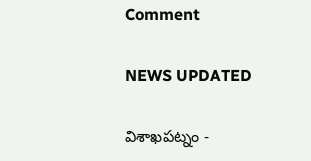Comment

NEWS UPDATED

విశాఖపట్నం -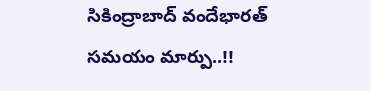సికింద్రాబాద్ వందేభారత్ సమయం మార్పు..!!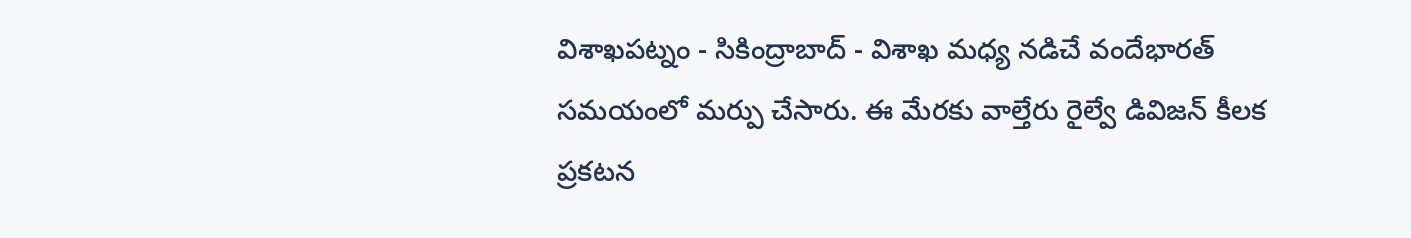విశాఖపట్నం - సికింద్రాబాద్ - విశాఖ మధ్య నడిచే వందేభారత్ సమయంలో మర్పు చేసారు. ఈ మేరకు వాల్తేరు రైల్వే డివిజన్ కీలక ప్రకటన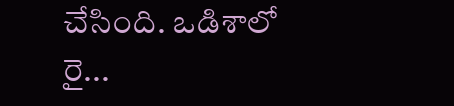చేసింది. ఒడిశాలో రై...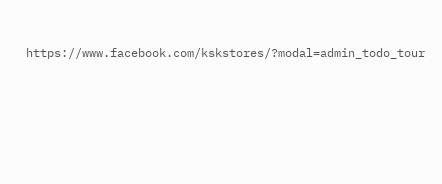https://www.facebook.com/kskstores/?modal=admin_todo_tour